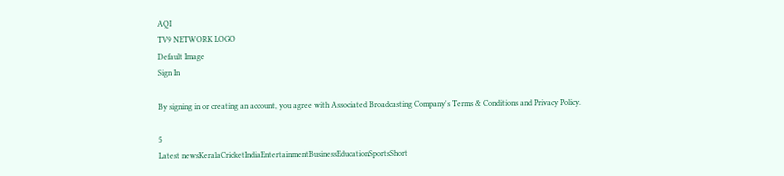AQI
TV9 NETWORK LOGO
Default Image
Sign In

By signing in or creating an account, you agree with Associated Broadcasting Company's Terms & Conditions and Privacy Policy.

5
Latest newsKeralaCricketIndiaEntertainmentBusinessEducationSportsShort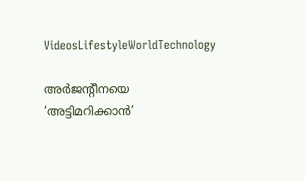VideosLifestyleWorldTechnology

അ‌ർജന്റീനയെ ‘അ‌ട്ടിമറിക്കാൻ’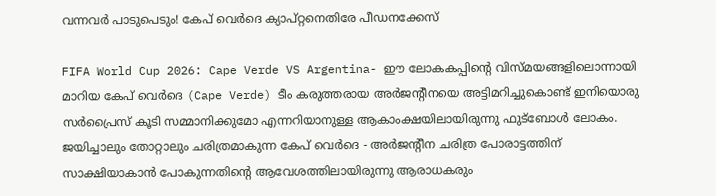വന്നവർ പാടുപെടും! കേപ് വെർദെ ക്യാപ്റ്റനെതിരേ പീഡനക്കേസ്

FIFA World Cup 2026: Cape Verde VS Argentina- ഈ ലോകകപ്പിന്റെ വിസ്മയങ്ങളിലൊന്നായി മാറിയ കേപ് വെർദെ (Cape Verde) ടീം കരുത്തരായ അ‌ർജന്റീനയെ അ‌ട്ടിമറിച്ചുകൊണ്ട് ഇനിയൊരു സർപ്രൈസ് കൂടി സമ്മാനിക്കുമോ എന്നറിയാനുള്ള ആകാംക്ഷയിലായിരുന്നു ഫുട്ബോൾ ലോകം. ജയിച്ചാലും തോറ്റാലും ചരിത്രമാകുന്ന കേപ് വെർദെ - അ‌ർജന്റീന ചരിത്ര പോരാട്ടത്തിന് സാക്ഷിയാകാൻ പോകുന്നതിന്റെ ആവേശത്തിലായിരുന്നു ആരാധകരും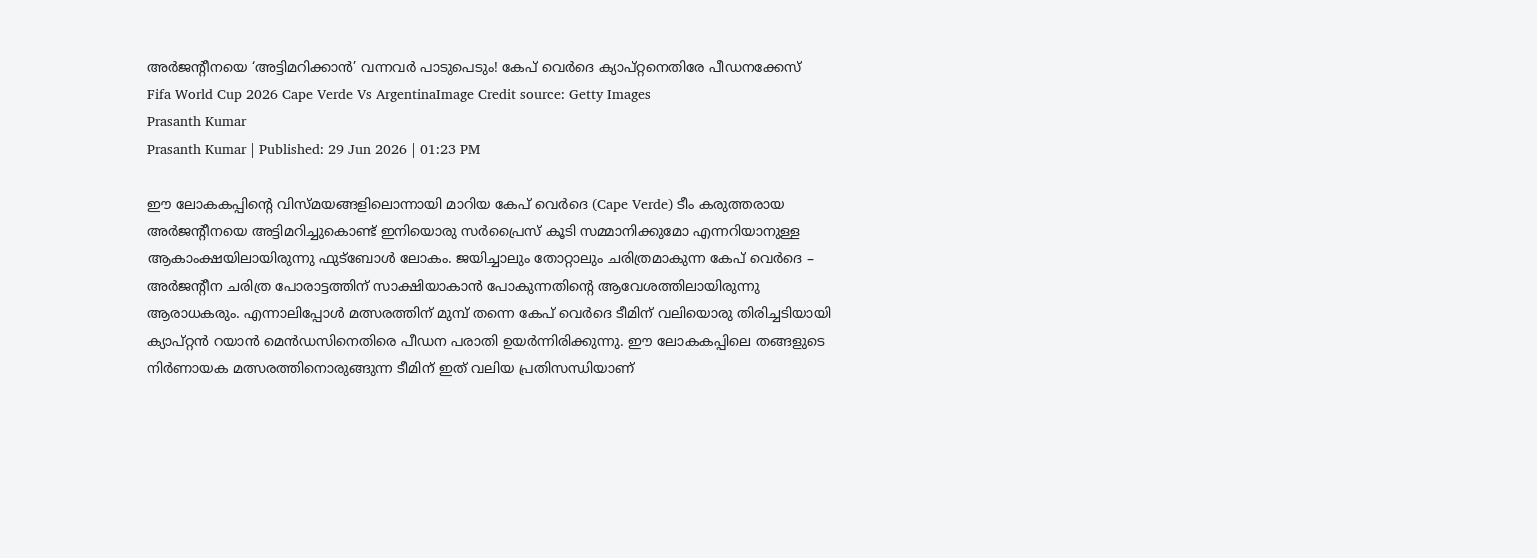അ‌ർജന്റീനയെ ‘അ‌ട്ടിമറിക്കാൻ’ വന്നവർ പാടുപെടും! കേപ് വെർദെ ക്യാപ്റ്റനെതിരേ പീഡനക്കേസ്
Fifa World Cup 2026 Cape Verde Vs ArgentinaImage Credit source: Getty Images
Prasanth Kumar
Prasanth Kumar | Published: 29 Jun 2026 | 01:23 PM

ഈ ലോകകപ്പിന്റെ വിസ്മയങ്ങളിലൊന്നായി മാറിയ കേപ് വെർദെ (Cape Verde) ടീം കരുത്തരായ അ‌ർജന്റീനയെ അ‌ട്ടിമറിച്ചുകൊണ്ട് ഇനിയൊരു സർപ്രൈസ് കൂടി സമ്മാനിക്കുമോ എന്നറിയാനുള്ള ആകാംക്ഷയിലായിരുന്നു ഫുട്ബോൾ ലോകം. ജയിച്ചാലും തോറ്റാലും ചരിത്രമാകുന്ന കേപ് വെർദെ – അ‌ർജന്റീന ചരിത്ര പോരാട്ടത്തിന് സാക്ഷിയാകാൻ പോകുന്നതിന്റെ ആവേശത്തിലായിരുന്നു ആരാധകരും. എന്നാലിപ്പോൾ മത്സരത്തിന് മുമ്പ് തന്നെ കേപ് വെർദെ ടീമിന് വലിയൊരു തിരിച്ചടിയായി ക്യാപ്റ്റൻ റയാൻ മെൻഡസിനെതിരെ പീഡന പരാതി ഉയർന്നിരിക്കുന്നു. ഈ ലോകകപ്പിലെ തങ്ങളുടെ നിർണായക മത്സരത്തിനൊരുങ്ങുന്ന ടീമിന് ഇത് വലിയ പ്രതിസന്ധിയാണ്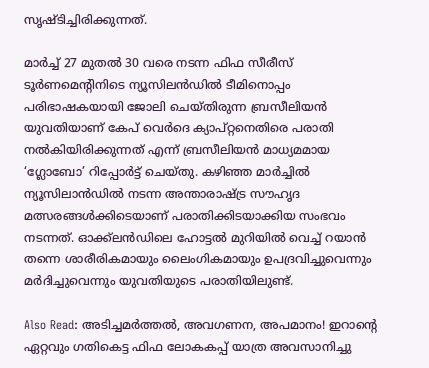സൃഷ്ടിച്ചിരിക്കുന്നത്.

മാർച്ച് 27 മുതൽ 30 വരെ നടന്ന ഫിഫ സീരീസ് ടൂർണമെന്റിനിടെ ന്യൂസിലൻഡിൽ ടീമിനൊപ്പം പരിഭാഷകയായി ജോലി ചെയ്തിരുന്ന ബ്രസീലിയൻ യുവതിയാണ് കേപ് വെർദെ ക്യാപ്റ്റനെതിരെ പരാതി നൽകിയിരിക്കുന്നത് എന്ന് ബ്രസീലിയൻ മാധ്യമമായ ‘ഗ്ലോബോ’ റിപ്പോർട്ട് ചെയ്തു. കഴിഞ്ഞ മാർച്ചിൽ ന്യൂസിലാൻഡിൽ നടന്ന അന്താരാഷ്ട്ര സൗഹൃദ മത്സരങ്ങൾക്കിടെയാണ് പരാതിക്കിടയാക്കിയ സംഭവം നടന്നത്. ഓക്ക്‌ലൻഡിലെ ഹോട്ടൽ മുറിയിൽ വെച്ച് റയാൻ തന്നെ ശാരീരികമായും ലൈംഗികമായും ഉപദ്രവിച്ചുവെന്നും മർദിച്ചുവെന്നും യുവതിയുടെ പരാതിയിലുണ്ട്.

Also Read: അ‌ടിച്ചമർത്തൽ, അ‌വഗണന, അ‌പമാനം! ഇറാന്റെ ഏറ്റവും ഗതികെട്ട ഫിഫ ലോകകപ്പ് യാത്ര അ‌വസാനിച്ചു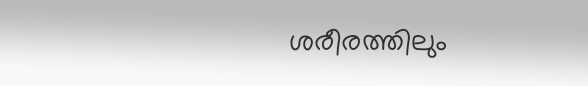ശരീരത്തിലും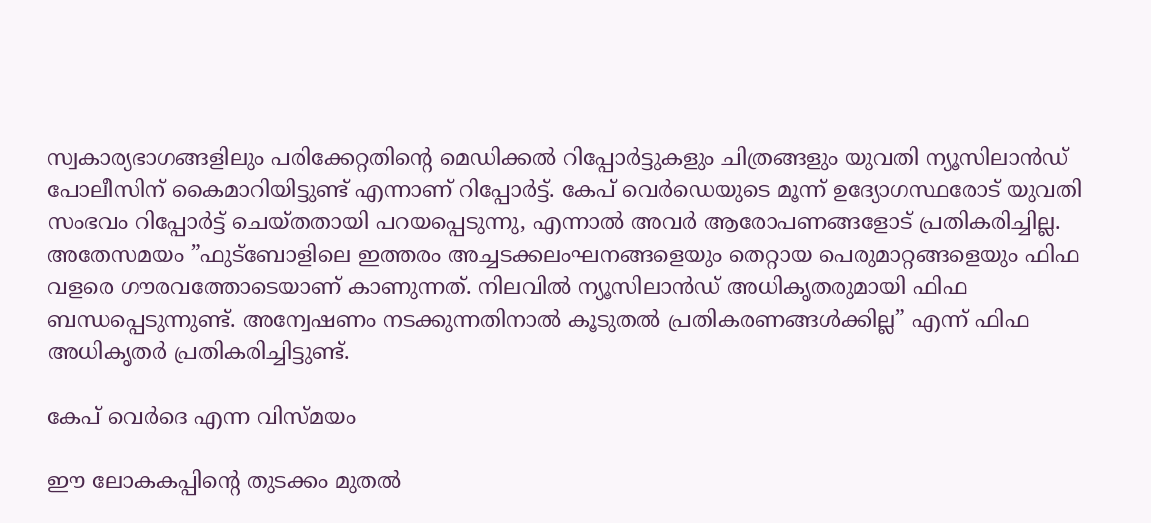സ്വകാര്യഭാഗങ്ങളിലും പരിക്കേറ്റതിന്റെ മെഡിക്കൽ റിപ്പോർട്ടുകളും ചിത്രങ്ങളും യുവതി ന്യൂസിലാൻഡ് പോലീസിന് കൈമാറിയിട്ടുണ്ട് എന്നാണ് റിപ്പോർട്ട്. കേപ് വെർഡെയുടെ മൂന്ന് ഉദ്യോഗസ്ഥരോട് യുവതി സംഭവം റിപ്പോർട്ട് ചെയ്തതായി പറയപ്പെടുന്നു, എന്നാൽ അവർ ആരോപണങ്ങളോട് പ്രതികരിച്ചില്ല. അ‌തേസമയം ”ഫുട്ബോളിലെ ഇത്തരം അച്ചടക്കലംഘനങ്ങളെയും തെറ്റായ പെരുമാറ്റങ്ങളെയും ഫിഫ വളരെ ഗൗരവത്തോടെയാണ് കാണുന്നത്. നിലവിൽ ന്യൂസിലാൻഡ് അധികൃതരുമായി ഫിഫ ബന്ധപ്പെടുന്നുണ്ട്. അന്വേഷണം നടക്കുന്നതിനാൽ കൂടുതൽ പ്രതികരണങ്ങൾക്കില്ല” എന്ന് ഫിഫ അ‌ധികൃതർ പ്രതികരിച്ചിട്ടുണ്ട്.

കേപ് വെർദെ എന്ന വിസ്മയം

ഈ ലോകകപ്പിന്റെ തുടക്കം മുതൽ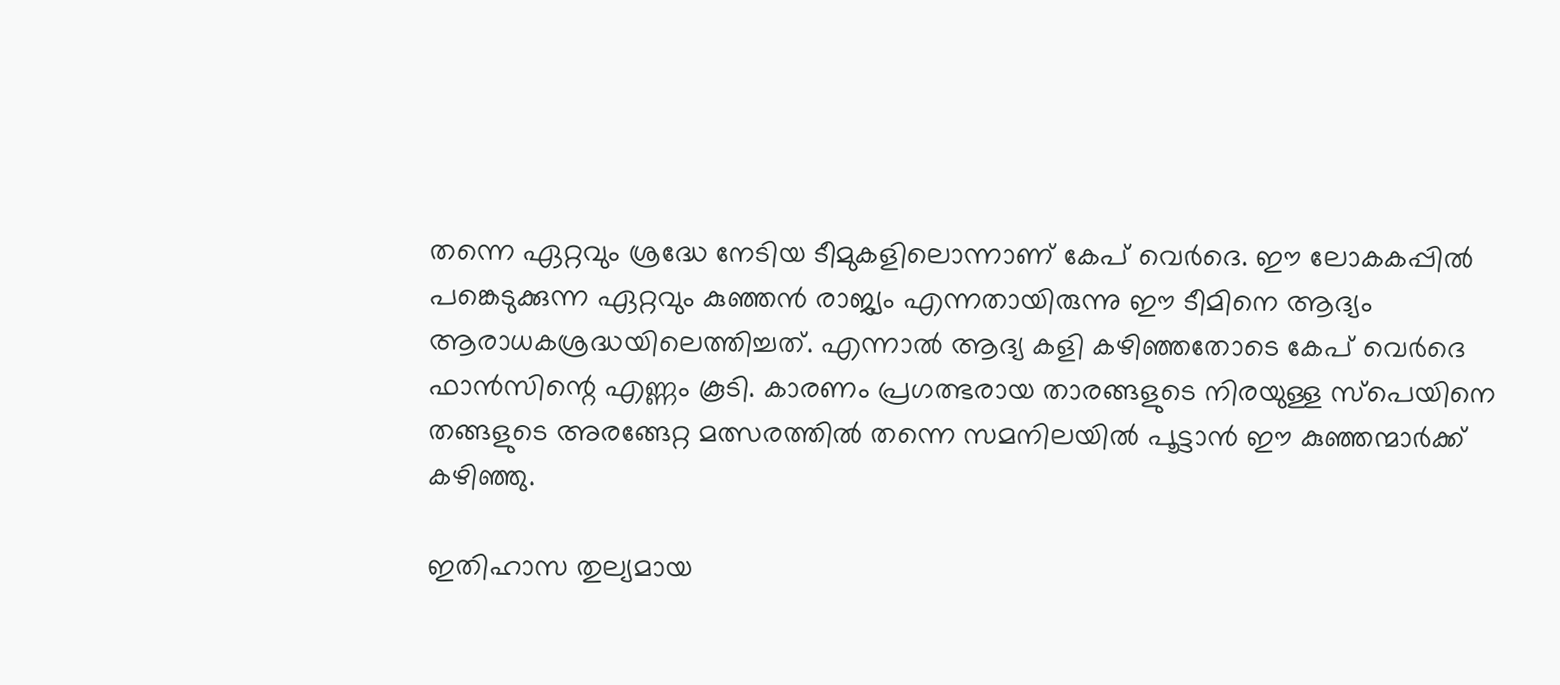തന്നെ ഏറ്റവും ശ്രദ്ധേ നേടിയ ടീമുകളിലൊന്നാണ് കേപ് വെർദെ. ഈ ലോകകപ്പിൽ പങ്കെടുക്കുന്ന ഏറ്റവും കുഞ്ഞൻ രാജ്യം എന്നതായിരുന്നു ഈ ടീമിനെ ആദ്യം ആരാധകശ്രദ്ധയിലെത്തിച്ചത്. എന്നാൽ ആദ്യ കളി കഴിഞ്ഞതോടെ കേപ് വെർദെ ഫാൻസിന്റെ എണ്ണം കൂടി. കാരണം പ്രഗത്ഭരായ താരങ്ങളുടെ നിരയുള്ള സ്പെയിനെ തങ്ങളുടെ അ‌രങ്ങേറ്റ മത്സരത്തിൽ തന്നെ സമനിലയിൽ പൂട്ടാൻ ഈ കുഞ്ഞന്മാർക്ക് കഴിഞ്ഞു.

ഇതിഹാസ തുല്യമായ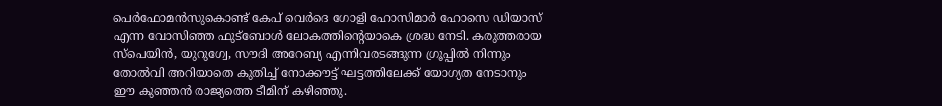പെർഫോമൻസുകൊണ്ട് കേപ് വെർദെ ഗോളി ഹോസിമാർ ഹോസെ ഡിയാസ് എന്ന വോസിഞ്ഞ ഫുട്ബോൾ ലോകത്തിന്റെയാകെ ശ്രദ്ധ നേടി. കരുത്തരായ സ്പെയിൻ, യുറുഗ്വേ, സൗദി അറേബ്യ എന്നിവരടങ്ങുന്ന ഗ്രൂപ്പിൽ നിന്നും തോൽവി അറിയാതെ കുതിച്ച് നോക്കൗട്ട് ഘട്ടത്തിലേക്ക് യോഗ്യത നേടാനും ഈ കുഞ്ഞൻ രാജ്യത്തെ ടീമിന് കഴിഞ്ഞു.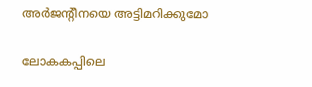അ‌ർജന്റീനയെ അ‌ട്ടിമറിക്കുമോ

ലോകകപ്പിലെ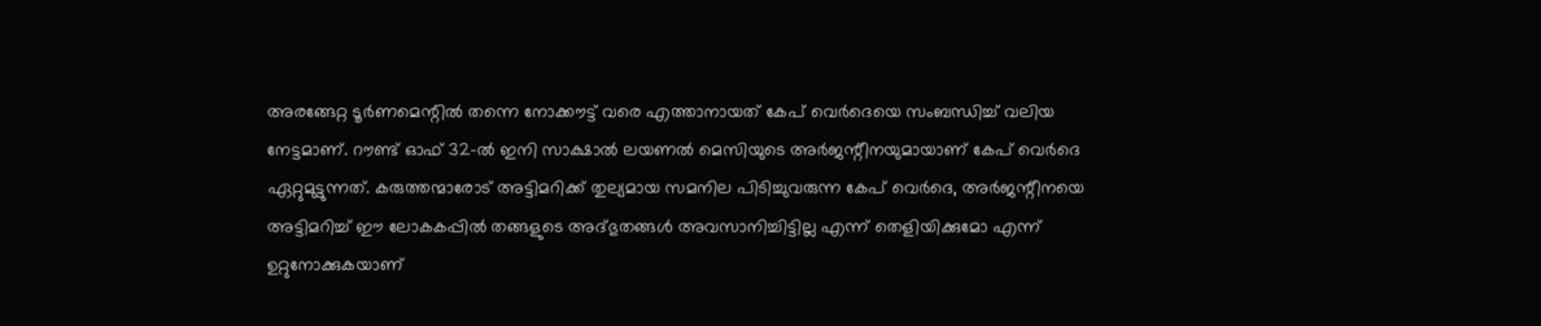അ‌രങ്ങേറ്റ ടൂർണമെന്റിൽ തന്നെ നോക്കൗട്ട് വരെ എത്താനായത് കേപ് വെർദെയെ സംബന്ധിച്ച് വലിയ നേട്ടമാണ്. റൗണ്ട് ഓഫ് 32-ൽ ഇനി സാക്ഷാൽ ലയണൽ മെസിയുടെ അ‌ർജന്റീനയുമായാണ് കേപ് വെർദെ ഏറ്റുമുട്ടുന്നത്. കരുത്തന്മാരോട് അ‌ട്ടിമറിക്ക് തുല്യമായ സമനില പിടിച്ചുവരുന്ന കേപ് വെർദെ, അ‌ർജന്റീനയെ അ‌ട്ടിമറിച്ച് ഈ ലോകകപ്പിൽ തങ്ങളുടെ അ‌ദ്ഭുതങ്ങൾ അ‌വസാനിച്ചിട്ടില്ല എന്ന് തെളിയിക്കുമോ എന്ന് ഉറ്റുനോക്കുകയാണ്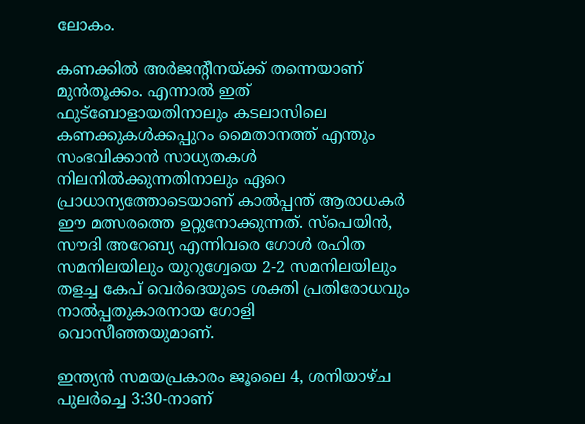ലോകം.

കണക്കിൽ അ‌ർജന്റീനയ്ക്ക് തന്നെയാണ് മുൻതൂക്കം. എന്നാൽ ഇത് ഫുട്ബോളായതിനാലും കടലാസിലെ കണക്കുകൾക്കപ്പുറം മൈതാനത്ത് എന്തും സംഭവിക്കാൻ സാധ്യതകൾ നിലനിൽക്കുന്നതിനാലും ഏറെ പ്രാധാന്യത്തോടെയാണ് കാൽപ്പന്ത് ആരാധകർ ഈ മത്സരത്തെ ഉറ്റുനോക്കുന്നത്. സ്പെയിൻ, സൗദി അറേബ്യ എന്നിവരെ ഗോൾ രഹിത സമനിലയിലും യുറുഗ്വേയെ 2-2 സമനിലയിലും തളച്ച കേപ് വെർദെയുടെ ശക്തി പ്രതിരോധവും നാൽപ്പതുകാരനായ ഗോളി വൊസീഞ്ഞയുമാണ്.

ഇന്ത്യൻ സമയപ്രകാരം ജൂലൈ 4, ശനിയാഴ്ച പുലർച്ചെ 3:30-നാണ്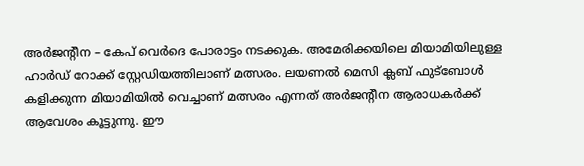അ‌ർജന്റീന – കേപ് വെർദെ പോരാട്ടം നടക്കുക. അമേരിക്കയിലെ മിയാമിയിലുള്ള ഹാർഡ് റോക്ക് സ്റ്റേഡിയത്തിലാണ് മത്സരം. ലയണൽ മെസി ക്ലബ് ഫുട്ബോൾ കളിക്കുന്ന മിയാമിയിൽ വെച്ചാണ് മത്സരം എന്നത് അ‌ർജന്റീന ആരാധകർക്ക് ആവേശം കൂട്ടുന്നു. ഈ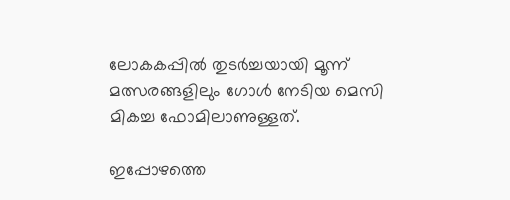ലോകകപ്പിൽ തുടർച്ചയായി മൂന്ന് മത്സരങ്ങളിലും ഗോൾ നേടിയ മെസി മികച്ച ഫോമിലാണുള്ളത്.

ഇപ്പോഴത്തെ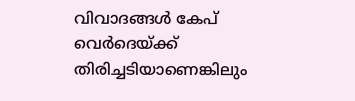വിവാദങ്ങൾ കേപ് വെർദെയ്ക്ക് തിരിച്ചടിയാണെങ്കിലും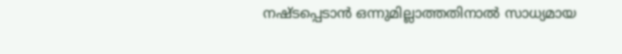നഷ്ടപ്പെടാൻ ഒന്നുമില്ലാത്തതിനാൽ സാധ്യമായ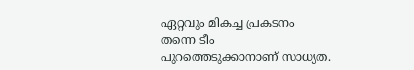ഏറ്റവും മികച്ച പ്രകടനം തന്നെ ടീം പുറത്തെടുക്കാനാണ് സാധ്യത.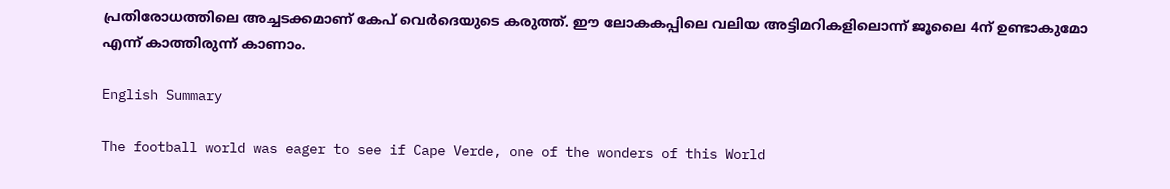പ്രതിരോധത്തിലെ അച്ചടക്കമാണ് കേപ് വെർദെയുടെ കരുത്ത്. ഈ ലോകകപ്പിലെ വലിയ അ‌ട്ടിമറികളിലൊന്ന് ജൂലൈ 4ന് ഉണ്ടാകുമോ എന്ന് കാത്തിരുന്ന് കാണാം.

English Summary

The football world was eager to see if Cape Verde, one of the wonders of this World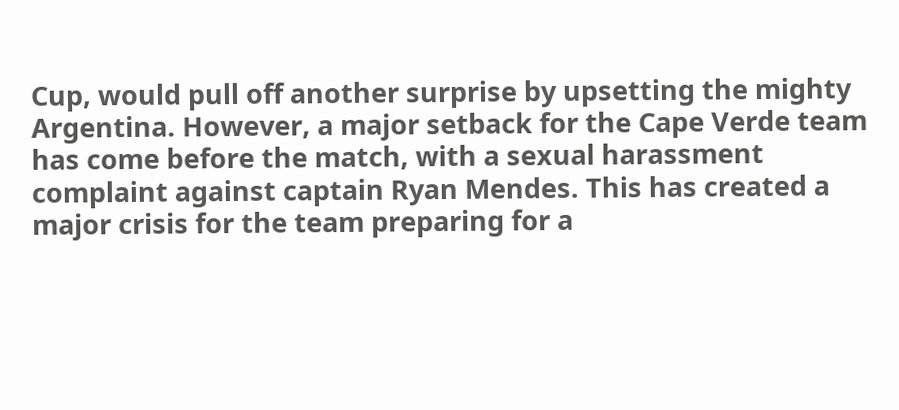Cup, would pull off another surprise by upsetting the mighty Argentina. However, a major setback for the Cape Verde team has come before the match, with a sexual harassment complaint against captain Ryan Mendes. This has created a major crisis for the team preparing for a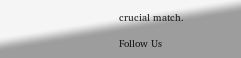crucial match.

Follow Us